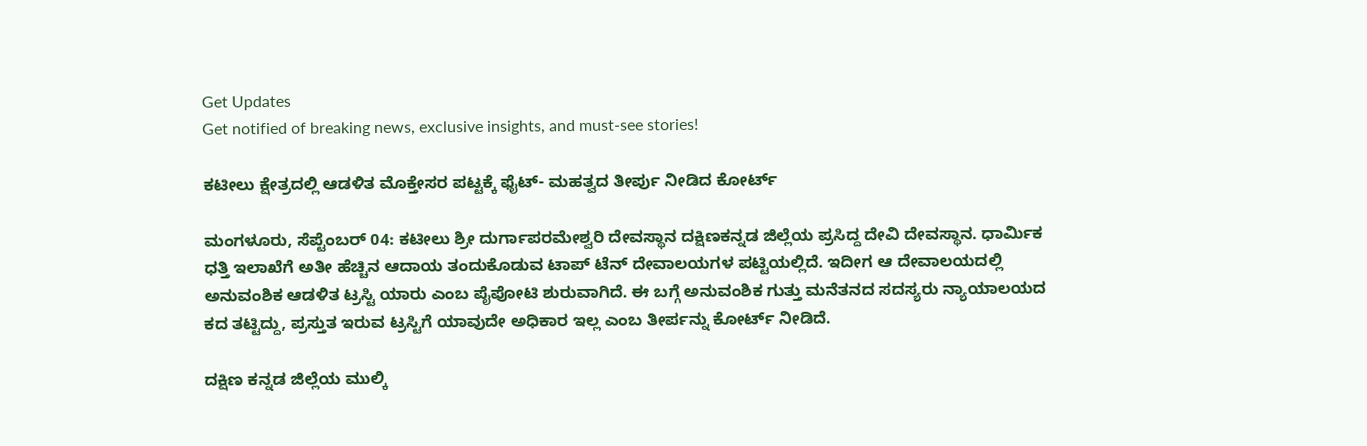Get Updates
Get notified of breaking news, exclusive insights, and must-see stories!

ಕಟೀಲು ಕ್ಷೇತ್ರದಲ್ಲಿ ಆಡಳಿತ ಮೊಕ್ತೇಸರ ಪಟ್ಟಕ್ಕೆ ಫೈಟ್- ಮಹತ್ವದ ತೀರ್ಪು ನೀಡಿದ ಕೋರ್ಟ್‌

ಮಂಗಳೂರು, ಸೆಪ್ಟೆಂಬರ್ 04: ಕಟೀಲು ಶ್ರೀ ದುರ್ಗಾಪರಮೇಶ್ವರಿ ದೇವಸ್ಥಾನ ದಕ್ಷಿಣಕನ್ನಡ ಜಿಲ್ಲೆಯ ಪ್ರಸಿದ್ದ ದೇವಿ ದೇವಸ್ಥಾನ. ಧಾರ್ಮಿಕ ಧತ್ತಿ ಇಲಾಖೆಗೆ ಅತೀ ಹೆಚ್ಚಿನ ಆದಾಯ ತಂದುಕೊಡುವ ಟಾಪ್ ಟೆನ್ ದೇವಾಲಯಗಳ ಪಟ್ಟಿಯಲ್ಲಿದೆ. ಇದೀಗ ಆ ದೇವಾಲಯದಲ್ಲಿ ಅನುವಂಶಿಕ ಆಡಳಿತ ಟ್ರಸ್ಟಿ ಯಾರು ಎಂಬ ಪೈಪೋಟಿ ಶುರುವಾಗಿದೆ. ಈ ಬಗ್ಗೆ ಅನುವಂಶಿಕ ಗುತ್ತು ಮನೆತನದ ಸದಸ್ಯರು ನ್ಯಾಯಾಲಯದ ಕದ ತಟ್ಟಿದ್ದು, ಪ್ರಸ್ತುತ ಇರುವ ಟ್ರಸ್ಟಿಗೆ ಯಾವುದೇ ಅಧಿಕಾರ ಇಲ್ಲ ಎಂಬ ತೀರ್ಪನ್ನು ಕೋರ್ಟ್ ನೀಡಿದೆ.

ದಕ್ಷಿಣ ಕನ್ನಡ ಜಿಲ್ಲೆಯ ಮುಲ್ಕಿ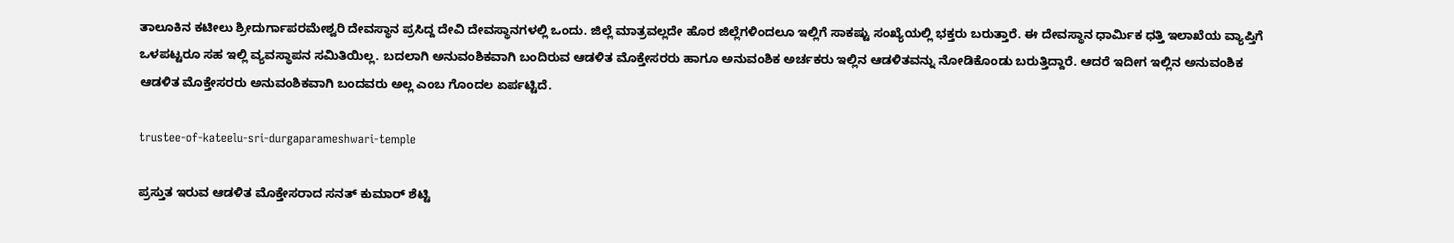ತಾಲೂಕಿನ ಕಟೀಲು ಶ್ರೀದುರ್ಗಾಪರಮೇಶ್ವರಿ ದೇವಸ್ಥಾನ ಪ್ರಸಿದ್ದ ದೇವಿ ದೇವಸ್ಥಾನಗಳಲ್ಲಿ ಒಂದು. ಜಿಲ್ಲೆ ಮಾತ್ರವಲ್ಲದೇ ಹೊರ ಜಿಲ್ಲೆಗಳಿಂದಲೂ ಇಲ್ಲಿಗೆ ಸಾಕಷ್ಟು ಸಂಖ್ಯೆಯಲ್ಲಿ ಭಕ್ತರು ಬರುತ್ತಾರೆ. ಈ ದೇವಸ್ಥಾನ ಧಾರ್ಮಿಕ ಧತ್ತಿ ಇಲಾಖೆಯ ವ್ಯಾಪ್ತಿಗೆ ಒಳಪಟ್ಟರೂ ಸಹ ಇಲ್ಲಿ ವ್ಯವಸ್ಥಾಪನ ಸಮಿತಿಯಿಲ್ಲ. ಬದಲಾಗಿ ಅನುವಂಶಿಕವಾಗಿ ಬಂದಿರುವ ಆಡಳಿತ ಮೊಕ್ತೇಸರರು ಹಾಗೂ ಅನುವಂಶಿಕ ಅರ್ಚಕರು ಇಲ್ಲಿನ ಆಡಳಿತವನ್ನು ನೋಡಿಕೊಂಡು ಬರುತ್ತಿದ್ದಾರೆ. ಆದರೆ ಇದೀಗ ಇಲ್ಲಿನ ಅನುವಂಶಿಕ ಆಡಳಿತ ಮೊಕ್ತೇಸರರು ಅನುವಂಶಿಕವಾಗಿ ಬಂದವರು ಅಲ್ಲ ಎಂಬ ಗೊಂದಲ ಏರ್ಪಟ್ಟಿದೆ.

trustee-of-kateelu-sri-durgaparameshwari-temple

ಪ್ರಸ್ತುತ ಇರುವ ಆಡಳಿತ ಮೊಕ್ತೇಸರಾದ ಸನತ್ ಕುಮಾರ್ ಶೆಟ್ಟಿ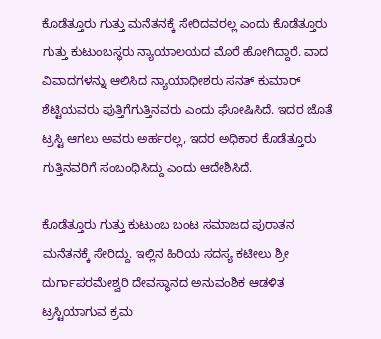ಕೊಡೆತ್ತೂರು ಗುತ್ತು ಮನೆತನಕ್ಕೆ ಸೇರಿದವರಲ್ಲ ಎಂದು ಕೊಡೆತ್ತೂರು ಗುತ್ತು ಕುಟುಂಬಸ್ಥರು ನ್ಯಾಯಾಲಯದ ಮೊರೆ ಹೋಗಿದ್ದಾರೆ. ವಾದ ವಿವಾದಗಳನ್ನು ಆಲಿಸಿದ ನ್ಯಾಯಾಧೀಶರು ಸನತ್ ಕುಮಾರ್ ಶೆಟ್ಟಿಯವರು ಪುತ್ತಿಗೆಗುತ್ತಿನವರು ಎಂದು ಘೋಷಿಸಿದೆ. ಇದರ ಜೊತೆ ಟ್ರಸ್ಟಿ ಆಗಲು ಅವರು ಅರ್ಹರಲ್ಲ, ಇದರ ಅಧಿಕಾರ ಕೊಡೆತ್ತೂರು ಗುತ್ತಿನವರಿಗೆ ಸಂಬಂಧಿಸಿದ್ದು ಎಂದು ಆದೇಶಿಸಿದೆ.

ಕೊಡೆತ್ತೂರು ಗುತ್ತು ಕುಟುಂಬ ಬಂಟ ಸಮಾಜದ ಪುರಾತನ ಮನೆತನಕ್ಕೆ ಸೇರಿದ್ದು. ಇಲ್ಲಿನ ಹಿರಿಯ ಸದಸ್ಯ ಕಟೀಲು ಶ್ರೀ ದುರ್ಗಾಪರಮೇಶ್ವರಿ ದೇವಸ್ಥಾನದ ಅನುವಂಶಿಕ ಆಡಳಿತ ಟ್ರಸ್ಟಿಯಾಗುವ ಕ್ರಮ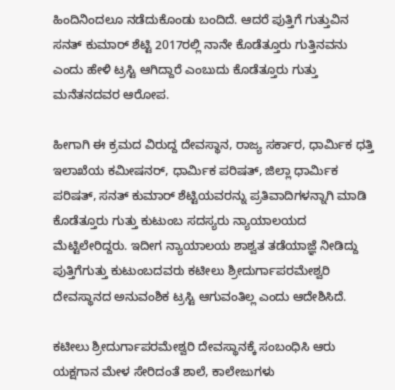ಹಿಂದಿನಿಂದಲೂ ನಡೆದುಕೊಂಡು ಬಂದಿದೆ. ಆದರೆ ಪುತ್ತಿಗೆ ಗುತ್ತುವಿನ ಸನತ್ ಕುಮಾರ್ ಶೆಟ್ಟಿ 2017ರಲ್ಲಿ ನಾನೇ ಕೊಡೆತ್ತೂರು ಗುತ್ತಿನವನು ಎಂದು ಹೇಳಿ ಟ್ರಸ್ಟಿ ಆಗಿದ್ದಾರೆ ಎಂಬುದು ಕೊಡೆತ್ತೂರು ಗುತ್ತು ಮನೆತನದವರ ಆರೋಪ.

ಹೀಗಾಗಿ ಈ ಕ್ರಮದ ವಿರುದ್ದ ದೇವಸ್ಥಾನ, ರಾಜ್ಯ ಸರ್ಕಾರ, ಧಾರ್ಮಿಕ ಧತ್ತಿ ಇಲಾಖೆಯ ಕಮೀಷನರ್, ಧಾರ್ಮಿಕ ಪರಿಷತ್, ಜಿಲ್ಲಾ ಧಾರ್ಮಿಕ ಪರಿಷತ್, ಸನತ್ ಕುಮಾರ್ ಶೆಟ್ಟಿಯವರನ್ನು ಪ್ರತಿವಾದಿಗಳನ್ನಾಗಿ ಮಾಡಿ ಕೊಡೆತ್ತೂರು ಗುತ್ತು ಕುಟುಂಬ ಸದಸ್ಯರು ನ್ಯಾಯಾಲಯದ ಮೆಟ್ಟಿಲೇರಿದ್ದರು. ಇದೀಗ ನ್ಯಾಯಾಲಯ ಶಾಶ್ವತ ತಡೆಯಾಜ್ಞೆ ನೀಡಿದ್ದು ಪುತ್ತಿಗೆಗುತ್ತು ಕುಟುಂಬದವರು ಕಟೀಲು ಶ್ರೀದುರ್ಗಾಪರಮೇಶ್ವರಿ ದೇವಸ್ಥಾನದ ಅನುವಂಶಿಕ ಟ್ರಸ್ಟಿ ಆಗುವಂತಿಲ್ಲ ಎಂದು ಆದೇಶಿಸಿದೆ.

ಕಟೀಲು ಶ್ರೀದುರ್ಗಾಪರಮೇಶ್ವರಿ ದೇವಸ್ಥಾನಕ್ಕೆ ಸಂಬಂಧಿಸಿ ಆರು ಯಕ್ಷಗಾನ ಮೇಳ ಸೇರಿದಂತೆ ಶಾಲೆ, ಕಾಲೇಜುಗಳು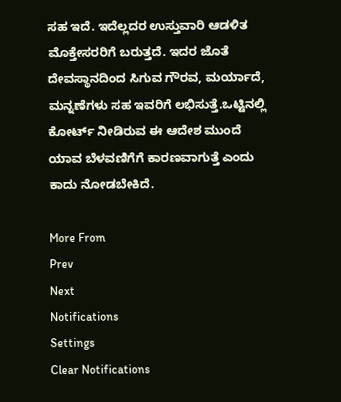ಸಹ ಇದೆ. ಇದೆಲ್ಲದರ ಉಸ್ತುವಾರಿ ಆಡಳಿತ ಮೊಕ್ತೇಸರರಿಗೆ ಬರುತ್ತದೆ. ಇದರ ಜೊತೆ ದೇವಸ್ಥಾನದಿಂದ ಸಿಗುವ ಗೌರವ, ಮರ್ಯಾದೆ, ಮನ್ನಣೆಗಳು ಸಹ ಇವರಿಗೆ ಲಭಿಸುತ್ತೆ.ಒಟ್ಟಿನಲ್ಲಿ ಕೋರ್ಟ್ ನೀಡಿರುವ ಈ ಆದೇಶ ಮುಂದೆ ಯಾವ ಬೆಳವಣಿಗೆಗೆ ಕಾರಣವಾಗುತ್ತೆ ಎಂದು ಕಾದು ನೋಡಬೇಕಿದೆ.

More From
Prev
Next
Notifications
Settings
Clear Notifications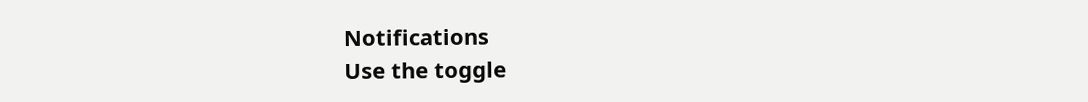Notifications
Use the toggle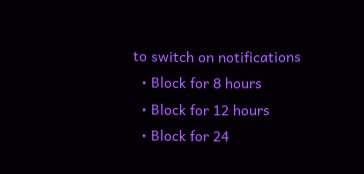to switch on notifications
  • Block for 8 hours
  • Block for 12 hours
  • Block for 24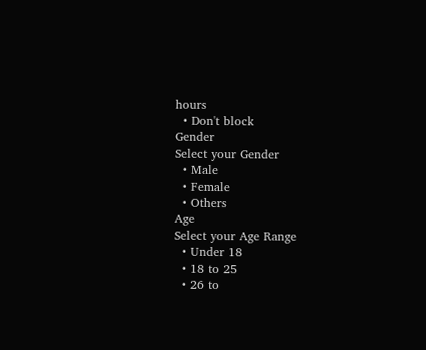hours
  • Don't block
Gender
Select your Gender
  • Male
  • Female
  • Others
Age
Select your Age Range
  • Under 18
  • 18 to 25
  • 26 to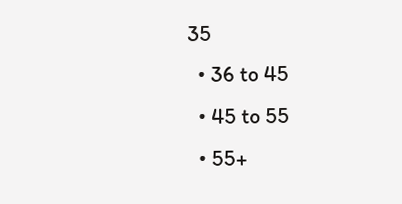35
  • 36 to 45
  • 45 to 55
  • 55+